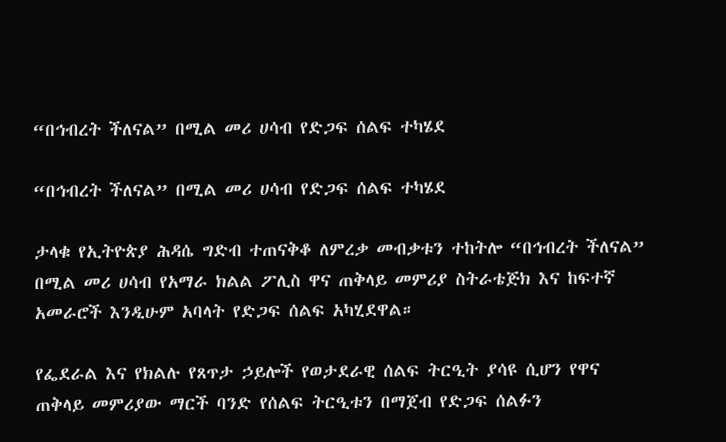“በኅብረት ችለናል” በሚል መሪ ሀሳብ የድጋፍ ሰልፍ ተካሄደ

“በኅብረት ችለናል” በሚል መሪ ሀሳብ የድጋፍ ሰልፍ ተካሄደ

ታላቁ የኢትዮጵያ ሕዳሴ ግድብ ተጠናቅቆ ለምረቃ መብቃቱን ተከትሎ “በኅብረት ችለናል” በሚል መሪ ሀሳብ የአማራ ክልል ፖሊስ ዋና ጠቅላይ መምሪያ ስትራቴጅክ እና ከፍተኛ አመራሮች እንዲሁም አባላት የድጋፍ ሰልፍ አካሂደዋል።

የፌደራል እና የክልሉ የጸጥታ ኃይሎች የወታደራዊ ሰልፍ ትርዒት ያሳዩ ሲሆን የዋና ጠቅላይ መምሪያው ማርች ባንድ የሰልፍ ትርዒቱን በማጀብ የድጋፍ ሰልፉን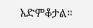አድምቆታል።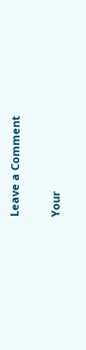Leave a Comment

Your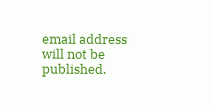email address will not be published.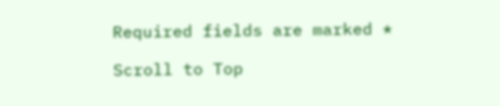Required fields are marked *

Scroll to Top